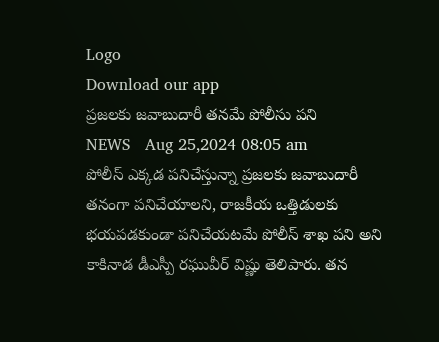Logo
Download our app
ప్రజలకు జవాబుదారీ తనమే పోలీసు పని
NEWS   Aug 25,2024 08:05 am
పోలీస్ ఎక్కడ పనిచేస్తున్నా ప్రజలకు జవాబుదారీ తనంగా పనిచేయాలని, రాజకీయ ఒత్తిడులకు భయపడకుండా పనిచేయటమే పోలీస్ శాఖ పని అని కాకినాడ డీఎస్పీ రఘువీర్ విష్ణు తెలిపారు. తన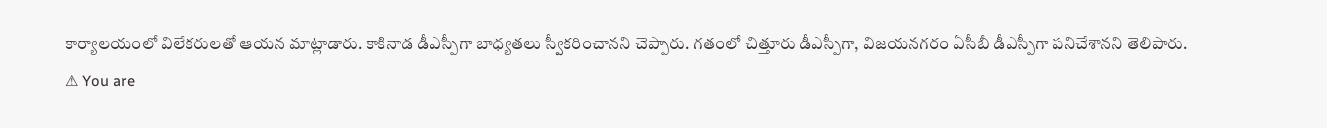కార్యాలయంలో విలేకరులతో ఆయన మాట్లాడారు. కాకినాడ డీఎస్పీగా బాధ్యతలు స్వీకరించానని చెప్పారు. గతంలో చిత్తూరు డీఎస్పీగా, విజయనగరం ఏసీబీ డీఎస్పీగా పనిచేశానని తెలిపారు.
⚠ You are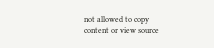not allowed to copy content or view source